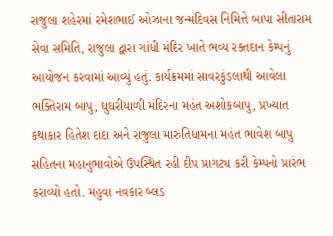રાજુલા શહેરમાં રમેશભાઈ ઓઝાના જન્મદિવસ નિમિત્તે બાપા સીતારામ સેવા સમિતિ, રાજુલા દ્વારા ગાંધી મંદિર ખાતે ભવ્ય રક્તદાન કેમ્પનું આયોજન કરવામાં આવ્યું હતું. કાર્યક્રમમાં સાવરકુંડલાથી આવેલા ભક્તિરામ બાપુ, ઘુઘરીયાળી મંદિરના મહંત અશોકબાપુ, પ્રખ્યાત કથાકાર હિતેશ દાદા અને રાજુલા મારુતિધામના મહંત ભાવેશ બાપુ સહિતના મહાનુભાવોએ ઉપસ્થિત રહી દીપ પ્રાગટ્ય કરી કેમ્પનો પ્રારંભ કરાવ્યો હતો. મહુવા નવકાર બ્લડ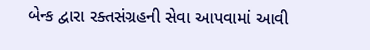બેન્ક દ્વારા રક્તસંગ્રહની સેવા આપવામાં આવી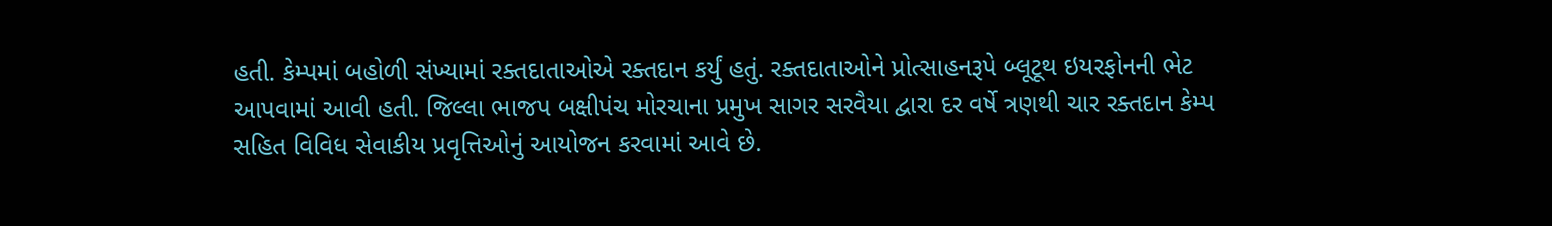હતી. કેમ્પમાં બહોળી સંખ્યામાં રક્તદાતાઓએ રક્તદાન કર્યું હતું. રક્તદાતાઓને પ્રોત્સાહનરૂપે બ્લૂટૂથ ઇયરફોનની ભેટ આપવામાં આવી હતી. જિલ્લા ભાજપ બક્ષીપંચ મોરચાના પ્રમુખ સાગર સરવૈયા દ્વારા દર વર્ષે ત્રણથી ચાર રક્તદાન કેમ્પ સહિત વિવિધ સેવાકીય પ્રવૃત્તિઓનું આયોજન કરવામાં આવે છે.